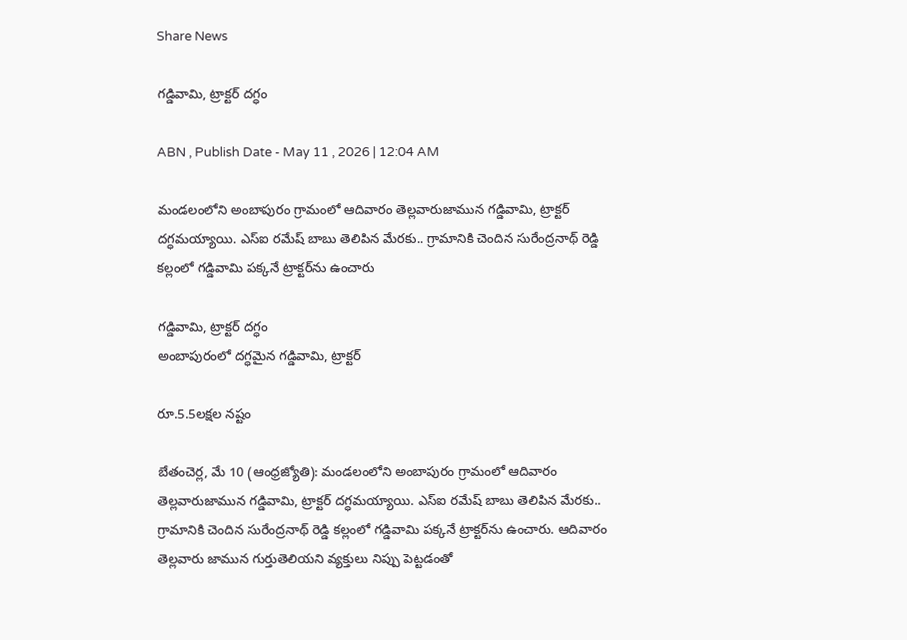Share News

గడ్డివామి, ట్రాక్టర్‌ దగ్ధం

ABN , Publish Date - May 11 , 2026 | 12:04 AM

మండలంలోని అంబాపురం గ్రామంలో ఆదివారం తెల్లవారుజామున గడ్డివామి, ట్రాక్టర్‌ దగ్ధమయ్యాయి. ఎస్‌ఐ రమేష్‌ బాబు తెలిపిన మేరకు.. గ్రామానికి చెందిన సురేంద్రనాథ్‌ రెడ్డి కల్లంలో గడ్డివామి పక్కనే ట్రాక్టర్‌ను ఉంచారు

గడ్డివామి, ట్రాక్టర్‌ దగ్ధం
అంబాపురంలో దగ్ధమైన గడ్డివామి, ట్రాక్టర్‌

రూ.5.5లక్షల నష్టం

బేతంచెర్ల, మే 10 (ఆంధ్రజ్యోతి): మండలంలోని అంబాపురం గ్రామంలో ఆదివారం తెల్లవారుజామున గడ్డివామి, ట్రాక్టర్‌ దగ్ధమయ్యాయి. ఎస్‌ఐ రమేష్‌ బాబు తెలిపిన మేరకు.. గ్రామానికి చెందిన సురేంద్రనాథ్‌ రెడ్డి కల్లంలో గడ్డివామి పక్కనే ట్రాక్టర్‌ను ఉంచారు. ఆదివారం తెల్లవారు జామున గుర్తుతెలియని వ్యక్తులు నిప్పు పెట్టడంతో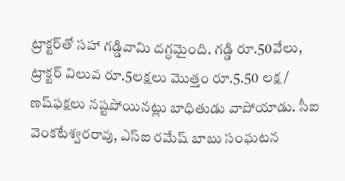ట్రాక్టర్‌తో సహా గడ్డివామి దగ్ధమైంది. గడ్డి రూ.50వేలు, ట్రాక్టర్‌ విలువ రూ.5లక్షలు మొత్తం రూ.5.50 లక్ష/ ణష్‌ఫక్షలు నష్టపోయినట్లు బాధితుడు వాపోయాడు. సీఐ వెంకటేశ్వరరావు, ఎస్‌ఐ రమేష్‌ బాబు సంఘటన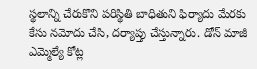స్థలాన్ని చేరుకొని పరిస్థితి బాధితుని ఫిర్యాదు మేరకు కేసు నమోదు చేసి, దర్యాప్తు చేస్తున్నారు. డోన్‌ మాజీ ఎమ్మెల్యే కోట్ల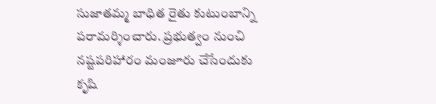సుజాతమ్మ బాధిత రైతు కుటుంబాన్ని పరామర్శించారు. ప్రభుత్వం నుంచి నష్టపరిహారం మంజూరు చేసేందుకు కృషి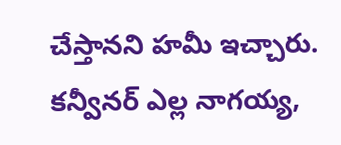చేస్తానని హమీ ఇచ్చారు. కన్వీనర్‌ ఎల్ల నాగయ్య,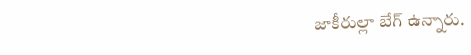జాకీరుల్లా బేగ్‌ ఉన్నారు.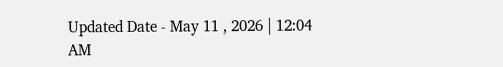Updated Date - May 11 , 2026 | 12:04 AM